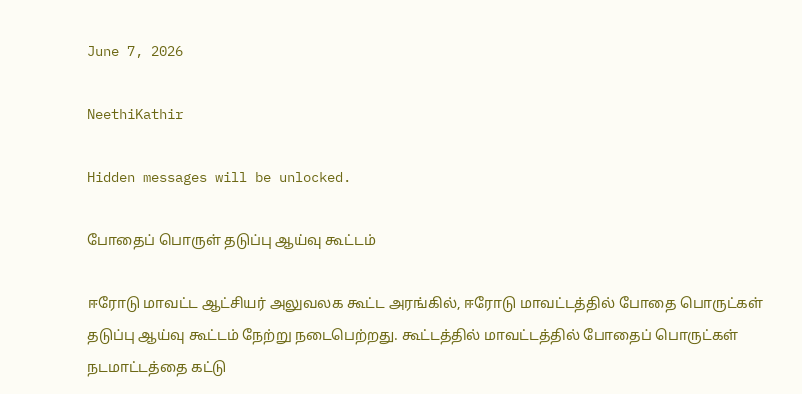June 7, 2026

NeethiKathir

Hidden messages will be unlocked.

போதைப் பொருள் தடுப்பு ஆய்வு கூட்டம்

ஈரோடு மாவட்ட ஆட்சியர் அலுவலக கூட்ட அரங்கில், ஈரோடு மாவட்டத்தில் போதை பொருட்கள் தடுப்பு ஆய்வு கூட்டம் நேற்று நடைபெற்றது. கூட்டத்தில் மாவட்டத்தில் போதைப் பொருட்கள் நடமாட்டத்தை கட்டு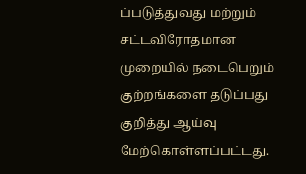ப்படுத்துவது மற்றும் சட்டவிரோதமான முறையில் நடைபெறும் குற்றங்களை தடுப்பது குறித்து ஆய்வு மேற்கொள்ளப்பட்டது.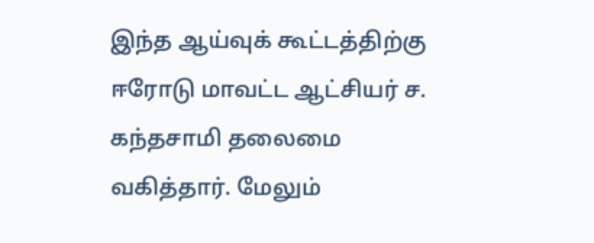இந்த ஆய்வுக் கூட்டத்திற்கு ஈரோடு மாவட்ட ஆட்சியர் ச. கந்தசாமி தலைமை வகித்தார். மேலும்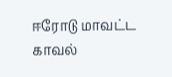ஈரோடு மாவட்ட காவல்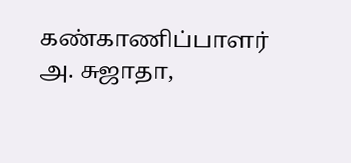கண்காணிப்பாளர் அ. சுஜாதா,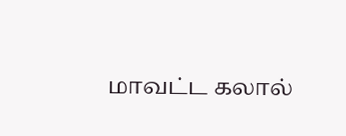மாவட்ட கலால்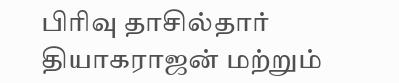பிரிவு தாசில்தார் தியாகராஜன் மற்றும்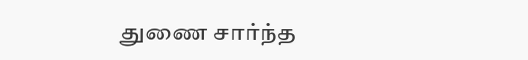துணை சார்ந்த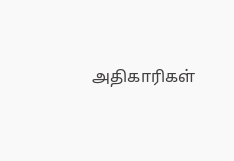அதிகாரிகள்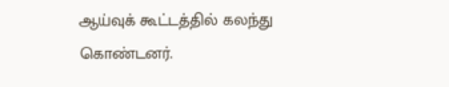ஆய்வுக் கூட்டத்தில் கலந்து கொண்டனர்.